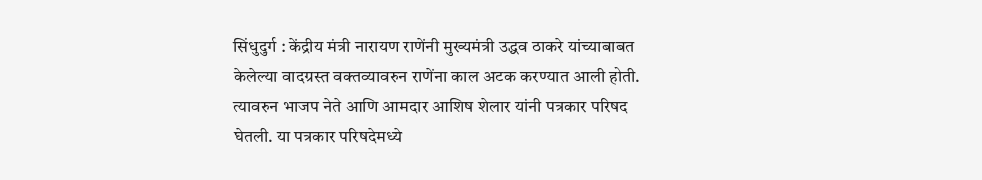सिंधुदुर्ग : केंद्रीय मंत्री नारायण राणेंनी मुख्यमंत्री उद्धव ठाकरे यांच्याबाबत केलेल्या वादग्रस्त वक्तव्यावरुन राणेंना काल अटक करण्यात आली होती. त्यावरुन भाजप नेते आणि आमदार आशिष शेलार यांनी पत्रकार परिषद घेतली. या पत्रकार परिषदेमध्ये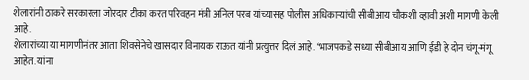शेलारांनी ठाकरे सरकारला जोरदार टीका करत परिवहन मंत्री अनिल परब यांच्यासह पोलीस अधिकाऱ्यांची सीबीआय चौकशी व्हावी अशी मागणी केली आहे.
शेलारांच्या या मागणीनंतर आता शिवसेनेचे खासदार विनायक राऊत यांनी प्रत्युत्तर दिलं आहे. ‘भाजपकडे सध्या सीबीआय आणि ईडी हे दोन चंगू-मंगू आहेत. यांना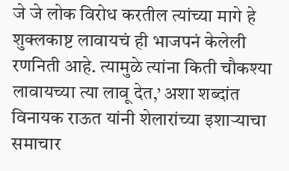जे जे लोक विरोध करतील त्यांच्या मागे हे शुक्लकाष्ट लावायचं ही भाजपनं केलेली रणनिती आहे. त्यामुळे त्यांना किती चौकश्या लावायच्या त्या लावू देत,’ अशा शब्दांत विनायक राऊत यांनी शेलारांच्या इशाऱ्याचा समाचार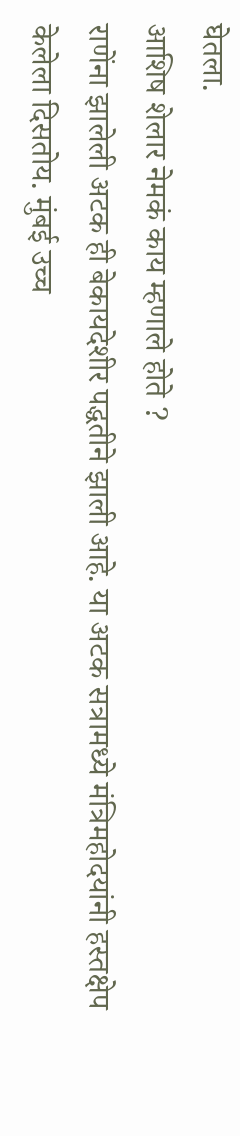घेतला.
आशिष शेलार नेमकं काय म्हणाले होते ?
राणेंना झालेली अटक ही बेकायदेशीर पद्धतीने झाली आहे. या अटक सत्रामध्ये मंत्रिमहोदयांनी हस्तक्षेप केलेला दिसतोय. मुंबई उच्च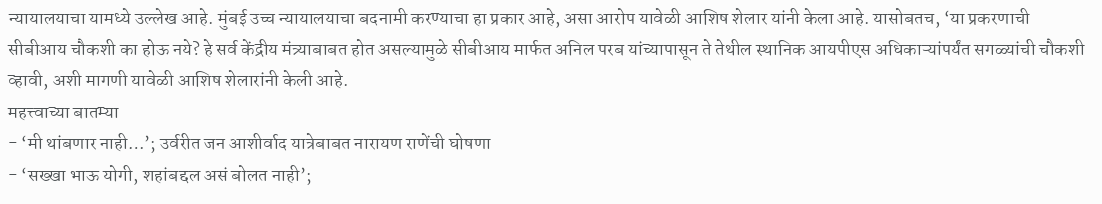न्यायालयाचा यामध्ये उल्लेख आहे. मुंबई उच्च न्यायालयाचा बदनामी करण्याचा हा प्रकार आहे, असा आरोप यावेळी आशिष शेलार यांनी केला आहे. यासोबतच, ‘या प्रकरणाची सीबीआय चौकशी का होऊ नये? हे सर्व केंद्रीय मंत्र्याबाबत होत असल्यामुळे सीबीआय मार्फत अनिल परब यांच्यापासून ते तेथील स्थानिक आयपीएस अधिकाऱ्यांपर्यंत सगळ्यांची चौकशी व्हावी, अशी मागणी यावेळी आशिष शेलारांनी केली आहे.
महत्त्वाच्या बातम्या
- ‘मी थांबणार नाही…’; उर्वरीत जन आशीर्वाद यात्रेबाबत नारायण राणेंची घोषणा
- ‘सख्खा भाऊ योगी, शहांबद्दल असं बोलत नाही’;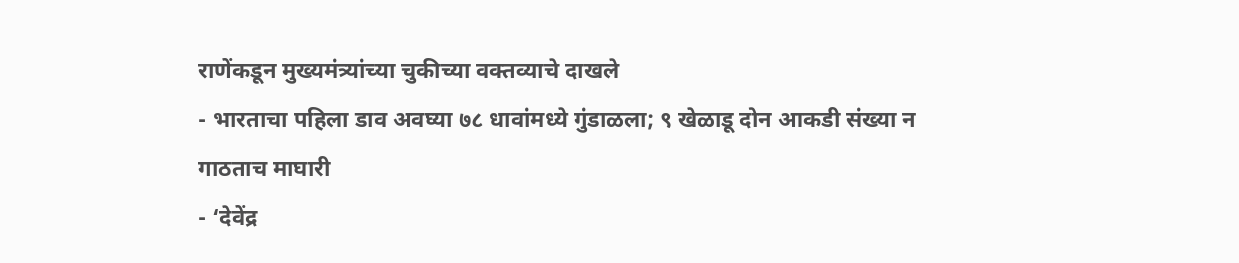राणेंकडून मुख्यमंत्र्यांच्या चुकीच्या वक्तव्याचे दाखले
- भारताचा पहिला डाव अवघ्या ७८ धावांमध्ये गुंडाळला; ९ खेळाडू दोन आकडी संख्या न गाठताच माघारी
- ‘देवेंद्र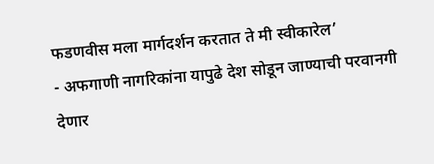फडणवीस मला मार्गदर्शन करतात ते मी स्वीकारेल’
- अफगाणी नागरिकांना यापुढे देश सोडून जाण्याची परवानगी देणार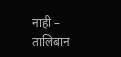नाही – तालिबान